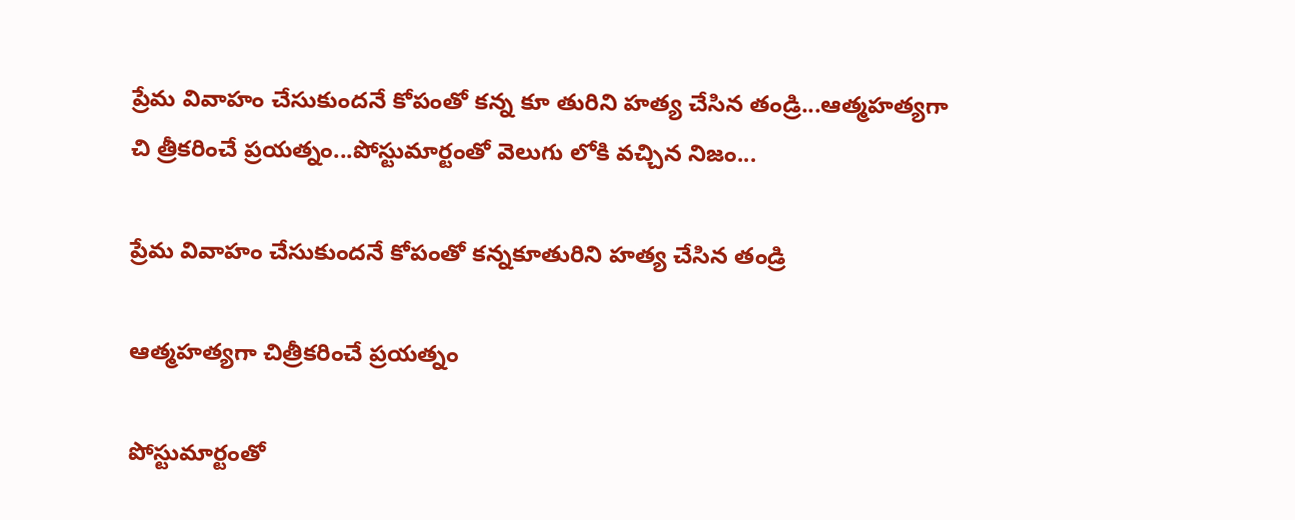ప్రేమ వివాహం చేసుకుందనే కోపంతో కన్న కూ తురిని హత్య చేసిన తండ్రి...ఆత్మహత్యగా చి త్రీకరించే ప్రయత్నం...పోస్టుమార్టంతో వెలుగు లోకి వచ్చిన నిజం...

ప్రేమ వివాహం చేసుకుందనే కోపంతో కన్నకూతురిని హత్య చేసిన తండ్రి

ఆత్మహత్యగా చిత్రీకరించే ప్రయత్నం

పోస్టుమార్టంతో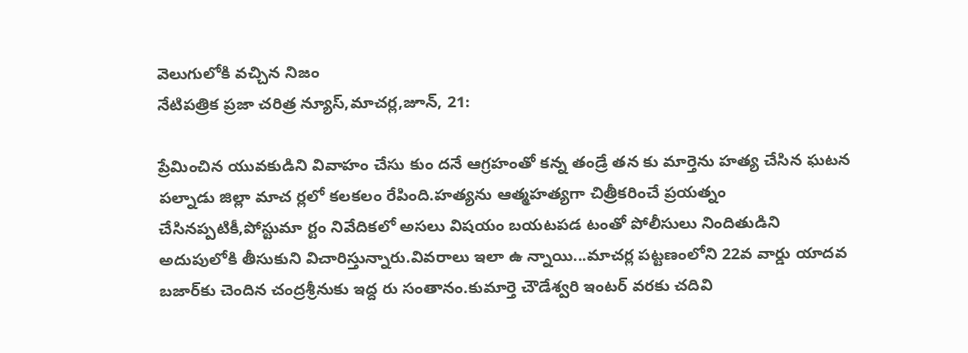వెలుగులోకి వచ్చిన నిజం
నేటిపత్రిక ప్రజా చరిత్ర న్యూస్,మాచర్ల,జూన్, 21:

ప్రేమించిన యువకుడిని వివాహం చేసు కుం దనే ఆగ్రహంతో కన్న తండ్రే తన కు మార్తెను హత్య చేసిన ఘటన పల్నాడు జిల్లా మాచ ర్లలో కలకలం రేపింది.హత్యను ఆత్మహత్యగా చిత్రీకరించే ప్రయత్నం చేసినప్పటికీ,పోస్టుమా ర్టం నివేదికలో అసలు విషయం బయటపడ టంతో పోలీసులు నిందితుడిని అదుపులోకి తీసుకుని విచారిస్తున్నారు.వివరాలు ఇలా ఉ న్నాయి...మాచర్ల పట్టణంలోని 22వ వార్డు యాదవ బజార్‌కు చెందిన చంద్రశ్రీనుకు ఇద్ద రు సంతానం.కుమార్తె చౌడేశ్వరి ఇంటర్ వరకు చదివి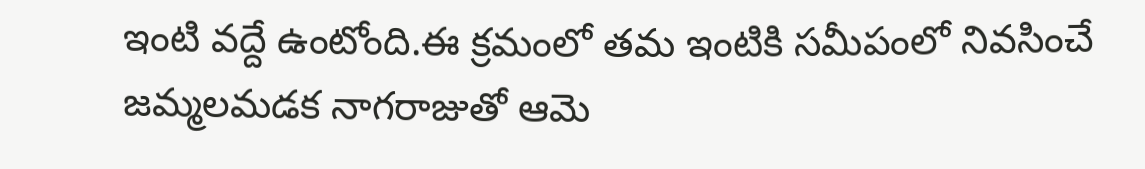ఇంటి వద్దే ఉంటోంది.ఈ క్రమంలో తమ ఇంటికి సమీపంలో నివసించే జమ్మలమడక నాగరాజుతో ఆమె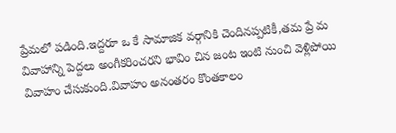ప్రేమలో పడింది.ఇద్దరూ ఒ కే సామాజిక వర్గానికి చెందినప్పటికీ,తమ ప్రే మ వివాహాన్ని పెద్దలు అంగీకరించరని భావిం చిన జంట ఇంటి నుంచి వెళ్లిపోయి వివాహం చేసుకుంది.వివాహం అనంతరం కొంతకాలం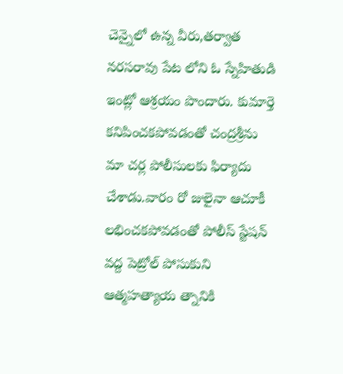చెన్నైలో ఉన్న వీరు,తర్వాత నరసరావు పేట లోని ఓ స్నేహితుడి ఇంట్లో ఆశ్రయం పొందారు. కుమార్తె కనిపించకపోవడంతో చంద్రశ్రీను మా చర్ల పోలీసులకు ఫిర్యాదు చేశాడు.వారం రో జులైనా ఆచూకీ లభించకపోవడంతో పోలీస్ స్టేషన్ వద్ద పెట్రోల్ పోసుకుని ఆత్మహత్యాయ త్నానికి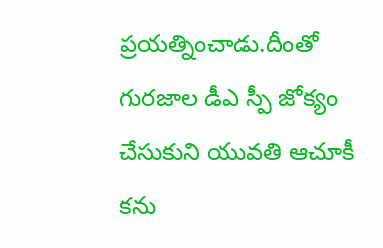ప్రయత్నించాడు.దీంతో గురజాల డీఎ స్పీ జోక్యం చేసుకుని యువతి ఆచూకీ కను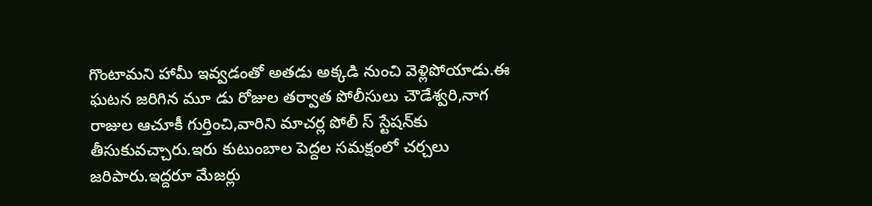గొంటామని హామీ ఇవ్వడంతో అతడు అక్కడి నుంచి వెళ్లిపోయాడు.ఈ ఘటన జరిగిన మూ డు రోజుల తర్వాత పోలీసులు చౌడేశ్వరి,నాగ రాజుల ఆచూకీ గుర్తించి,వారిని మాచర్ల పోలీ స్ స్టేషన్‌కు తీసుకువచ్చారు.ఇరు కుటుంబాల పెద్దల సమక్షంలో చర్చలు జరిపారు.ఇద్దరూ మేజర్లు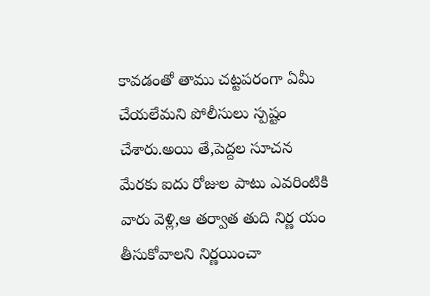కావడంతో తాము చట్టపరంగా ఏమీ చేయలేమని పోలీసులు స్పష్టం చేశారు.అయి తే,పెద్దల సూచన మేరకు ఐదు రోజుల పాటు ఎవరింటికి వారు వెళ్లి,ఆ తర్వాత తుది నిర్ణ యం తీసుకోవాలని నిర్ణయించా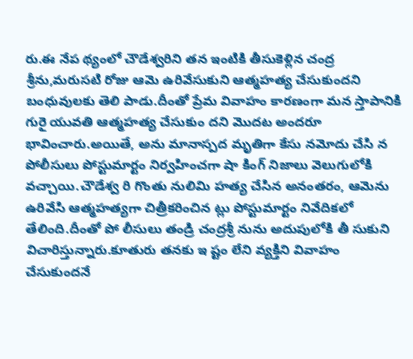రు.ఈ నేప థ్యంలో చౌడేశ్వరిని తన ఇంటికి తీసుకెళ్లిన చంద్ర శ్రీను,మరుసటి రోజు ఆమె ఉరివేసుకుని ఆత్మహత్య చేసుకుందని బంధువులకు తెలి పాడు.దీంతో ప్రేమ వివాహం కారణంగా మన స్తాపానికి గురై యువతి ఆత్మహత్య చేసుకుం దని మొదట అందరూ భావించారు.అయితే, అను మానాస్పద మృతిగా కేసు నమోదు చేసి న పోలీసులు పోస్టుమార్టం నిర్వహించగా షా కింగ్ నిజాలు వెలుగులోకి వచ్చాయి.చౌడేశ్వ రి గొంతు నులిమి హత్య చేసిన అనంతరం, ఆమెను ఉరివేసి ఆత్మహత్యగా చిత్రీకరించిన ట్లు పోస్టుమార్టం నివేదికలో తేలింది.దీంతో పో లీసులు తండ్రి చంద్రశ్రీ నును అదుపులోకి తీ సుకుని విచారిస్తున్నారు.కూతురు తనకు ఇ ష్టం లేని వ్యక్తిని వివాహం చేసుకుందనే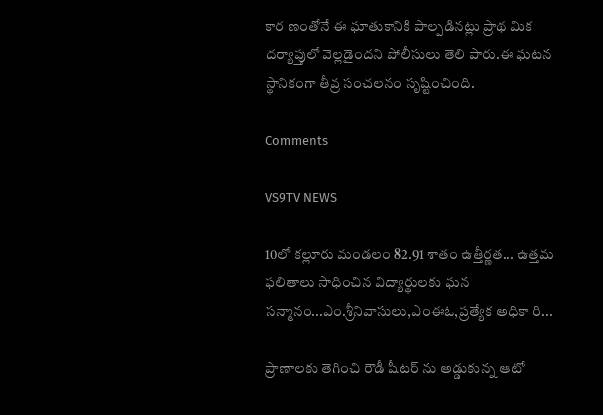కార ణంతోనే ఈ ఘాతుకానికి పాల్పడినట్లు ప్రాథ మిక దర్యాప్తులో వెల్లడైందని పోలీసులు తెలి పారు.ఈ ఘటన స్థానికంగా తీవ్ర సంచలనం సృష్టించింది.

Comments

VS9TV NEWS

10లో కల్లూరు మండలం 82.91 శాతం ఉత్తీర్ణత... ఉత్తమ ఫలితాలు సాధించిన విద్యార్థులకు ఘన సన్మానం...ఎం.శ్రీనివాసులు,ఎంఈఓ,ప్రత్యేక అధికా రి...

ప్రాణాలకు తెగించి రౌడీ షీటర్ ను అడ్డుకున్న ఆటో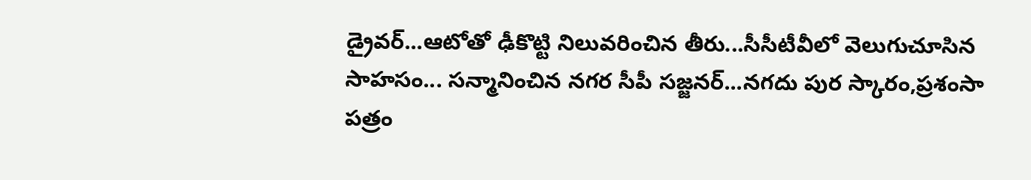డ్రైవర్...ఆటోతో ఢీకొట్టి నిలువరించిన తీరు...సీసీటీవీలో వెలుగుచూసిన సాహసం... సన్మానించిన నగర సీపీ సజ్జనర్...నగదు పుర స్కారం,ప్రశంసా పత్రం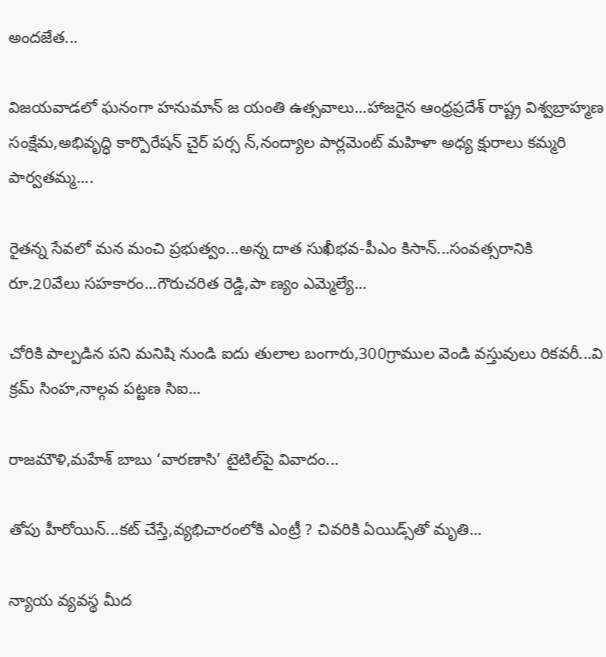అందజేత...

విజయవాడలో ఘనంగా హనుమాన్ జ యంతి ఉత్సవాలు...హాజరైన ఆంధ్రప్రదేశ్ రాష్ట్ర విశ్వబ్రాహ్మణ సంక్షేమ,అభివృద్ధి కార్పొరేషన్ చైర్ పర్స న్,నంద్యాల పార్లమెంట్ మహిళా అధ్య క్షురాలు కమ్మరి పార్వతమ్మ....

రైతన్న సేవలో మన మంచి ప్రభుత్వం...అన్న దాత సుఖీభవ-పీఎం కిసాన్...సంవత్సరానికి రూ.20వేలు సహకారం...గౌరుచరిత రెడ్డి,పా ణ్యం ఎమ్మెల్యే...

చోరికి పాల్పడిన పని మనిషి నుండి ఐదు తులాల బంగారు,300గ్రాముల వెండి వస్తువులు రికవరీ...వి క్రమ్ సింహ,నాల్గవ పట్టణ సిఐ...

రాజమౌళి,మహేశ్ బాబు ‘వారణాసి’ టైటిల్‌పై వివాదం...

తోపు హీరోయిన్...కట్ చేస్తే,వ్యభిచారంలోకి ఎంట్రీ ? చివరికి ఏయిడ్స్‌తో మృతి...

న్యాయ వ్యవస్థ మీద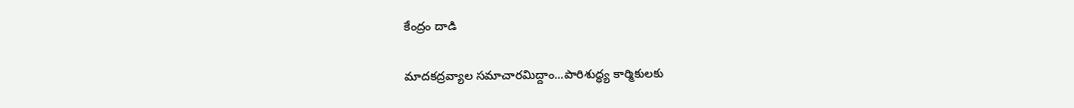కేంద్రం దాడి

మాదకద్రవ్యాల సమాచారమిద్దాం...పారిశుద్ధ్య కార్మికులకు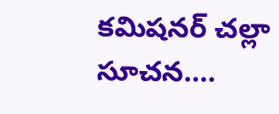కమిషనర్ చల్లా సూచన....